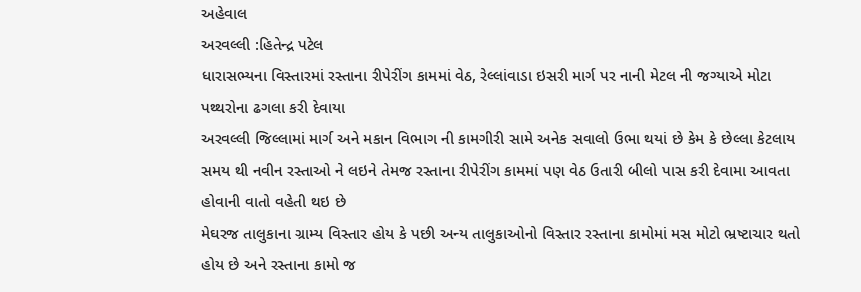અહેવાલ
અરવલ્લી :હિતેન્દ્ર પટેલ
ધારાસભ્યના વિસ્તારમાં રસ્તાના રીપેરીંગ કામમાં વેઠ, રેલ્લાંવાડા ઇસરી માર્ગ પર નાની મેટલ ની જગ્યાએ મોટા પથ્થરોના ઢગલા કરી દેવાયા
અરવલ્લી જિલ્લામાં માર્ગ અને મકાન વિભાગ ની કામગીરી સામે અનેક સવાલો ઉભા થયાં છે કેમ કે છેલ્લા કેટલાય સમય થી નવીન રસ્તાઓ ને લઇને તેમજ રસ્તાના રીપેરીંગ કામમાં પણ વેઠ ઉતારી બીલો પાસ કરી દેવામા આવતા હોવાની વાતો વહેતી થઇ છે
મેઘરજ તાલુકાના ગ્રામ્ય વિસ્તાર હોય કે પછી અન્ય તાલુકાઓનો વિસ્તાર રસ્તાના કામોમાં મસ મોટો ભ્રષ્ટાચાર થતો હોય છે અને રસ્તાના કામો જ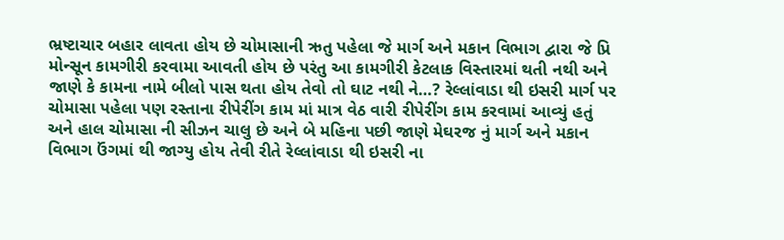ભ્રષ્ટાચાર બહાર લાવતા હોય છે ચોમાસાની ઋતુ પહેલા જે માર્ગ અને મકાન વિભાગ દ્વારા જે પ્રિ મોન્સૂન કામગીરી કરવામા આવતી હોય છે પરંતુ આ કામગીરી કેટલાક વિસ્તારમાં થતી નથી અને જાણે કે કામના નામે બીલો પાસ થતા હોય તેવો તો ઘાટ નથી ને…? રેલ્લાંવાડા થી ઇસરી માર્ગ પર ચોમાસા પહેલા પણ રસ્તાના રીપેરીંગ કામ માં માત્ર વેઠ વારી રીપેરીંગ કામ કરવામાં આવ્યું હતું અને હાલ ચોમાસા ની સીઝન ચાલુ છે અને બે મહિના પછી જાણે મેઘરજ નું માર્ગ અને મકાન વિભાગ ઉંગમાં થી જાગ્યુ હોય તેવી રીતે રેલ્લાંવાડા થી ઇસરી ના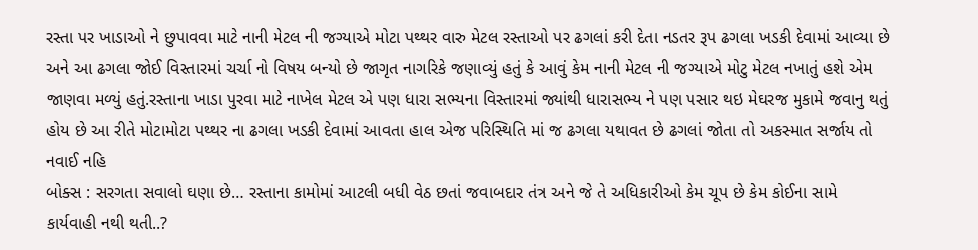રસ્તા પર ખાડાઓ ને છુપાવવા માટે નાની મેટલ ની જગ્યાએ મોટા પથ્થર વારુ મેટલ રસ્તાઓ પર ઢગલાં કરી દેતા નડતર રૂપ ઢગલા ખડકી દેવામાં આવ્યા છે અને આ ઢગલા જોઈ વિસ્તારમાં ચર્ચા નો વિષય બન્યો છે જાગૃત નાગરિકે જણાવ્યું હતું કે આવું કેમ નાની મેટલ ની જગ્યાએ મોટુ મેટલ નખાતું હશે એમ જાણવા મળ્યું હતું.રસ્તાના ખાડા પુરવા માટે નાખેલ મેટલ એ પણ ધારા સભ્યના વિસ્તારમાં જ્યાંથી ધારાસભ્ય ને પણ પસાર થઇ મેઘરજ મુકામે જવાનુ થતું હોય છે આ રીતે મોટામોટા પથ્થર ના ઢગલા ખડકી દેવામાં આવતા હાલ એજ પરિસ્થિતિ માં જ ઢગલા યથાવત છે ઢગલાં જોતા તો અકસ્માત સર્જાય તો નવાઈ નહિ
બોક્સ : સરગતા સવાલો ઘણા છે… રસ્તાના કામોમાં આટલી બધી વેઠ છતાં જવાબદાર તંત્ર અને જે તે અધિકારીઓ કેમ ચૂપ છે કેમ કોઈના સામે કાર્યવાહી નથી થતી..?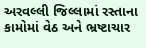અરવલ્લી જિલ્લામાં રસ્તાના કામોમાં વેઠ અને ભ્રષ્ટાચાર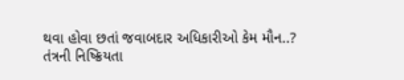થવા હોવા છતાં જવાબદાર અધિકારીઓ કેમ મૌન..? તંત્રની નિષ્ક્રિયતા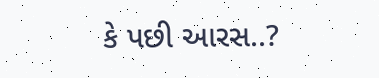કે પછી આરસ..?